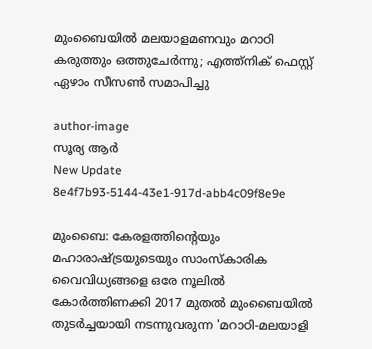മുംബൈയിൽ മലയാളമണവും മറാഠി കരുത്തും ഒത്തുചേർന്നു; എത്ത്‌നിക് ഫെസ്റ്റ് ഏഴാം സീസൺ സമാപിച്ചു

author-image
സൂര്യ ആര്‍
New Update
8e4f7b93-5144-43e1-917d-abb4c09f8e9e

മുംബൈ: കേരളത്തിന്റെയും മഹാരാഷ്ട്രയുടെയും സാംസ്കാരിക വൈവിധ്യങ്ങളെ ഒരേ നൂലിൽ കോർത്തിണക്കി 2017 മുതൽ മുംബൈയിൽ തുടർച്ചയായി നടന്നുവരുന്ന 'മറാഠി-മലയാളി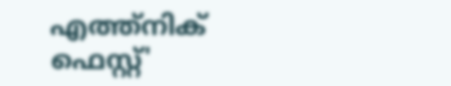എത്ത്‌നിക് ഫെസ്റ്റ്'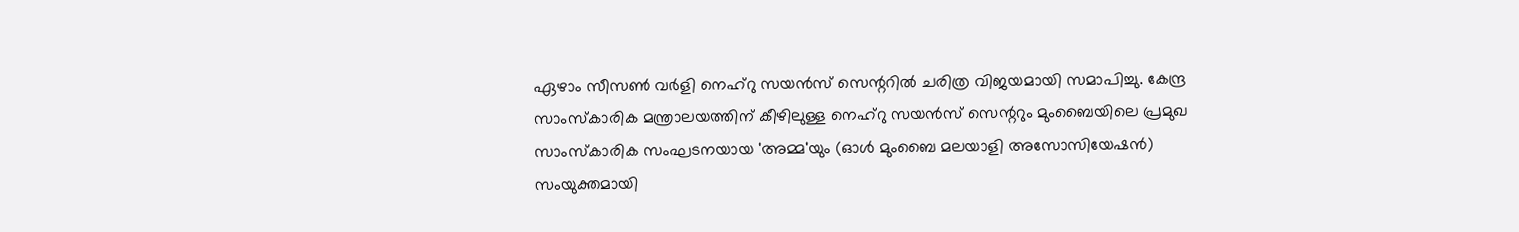ഏഴാം സീസൺ വർളി നെഹ്‌റു സയൻസ് സെന്ററിൽ ചരിത്ര വിജയമായി സമാപിച്ചു. കേന്ദ്ര സാംസ്കാരിക മന്ത്രാലയത്തിന് കീഴിലുള്ള നെഹ്‌റു സയൻസ് സെന്ററും മുംബൈയിലെ പ്രമുഖ സാംസ്കാരിക സംഘടനയായ 'അമ്മ'യും (ഓൾ മുംബൈ മലയാളി അസോസിയേഷൻ) സംയുക്തമായി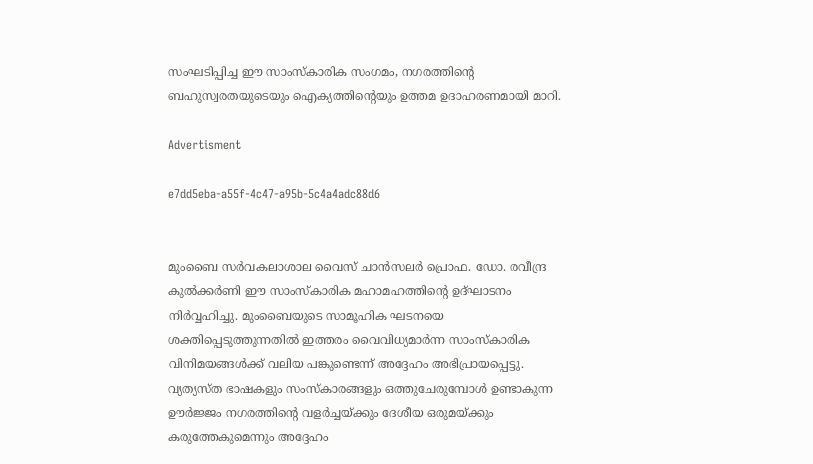സംഘടിപ്പിച്ച ഈ സാംസ്കാരിക സംഗമം, നഗരത്തിന്റെ ബഹുസ്വരതയുടെയും ഐക്യത്തിന്റെയും ഉത്തമ ഉദാഹരണമായി മാറി.

Advertisment

e7dd5eba-a55f-4c47-a95b-5c4a4adc88d6


മുംബൈ സർവകലാശാല വൈസ് ചാൻസലർ പ്രൊഫ. ഡോ. രവീന്ദ്ര കുൽക്കർണി ഈ സാംസ്കാരിക മഹാമഹത്തിന്റെ ഉദ്ഘാടനം നിർവ്വഹിച്ചു. മുംബൈയുടെ സാമൂഹിക ഘടനയെ ശക്തിപ്പെടുത്തുന്നതിൽ ഇത്തരം വൈവിധ്യമാർന്ന സാംസ്കാരിക വിനിമയങ്ങൾക്ക് വലിയ പങ്കുണ്ടെന്ന് അദ്ദേഹം അഭിപ്രായപ്പെട്ടു. വ്യത്യസ്ത ഭാഷകളും സംസ്കാരങ്ങളും ഒത്തുചേരുമ്പോൾ ഉണ്ടാകുന്ന ഊർജ്ജം നഗരത്തിന്റെ വളർച്ചയ്ക്കും ദേശീയ ഒരുമയ്ക്കും കരുത്തേകുമെന്നും അദ്ദേഹം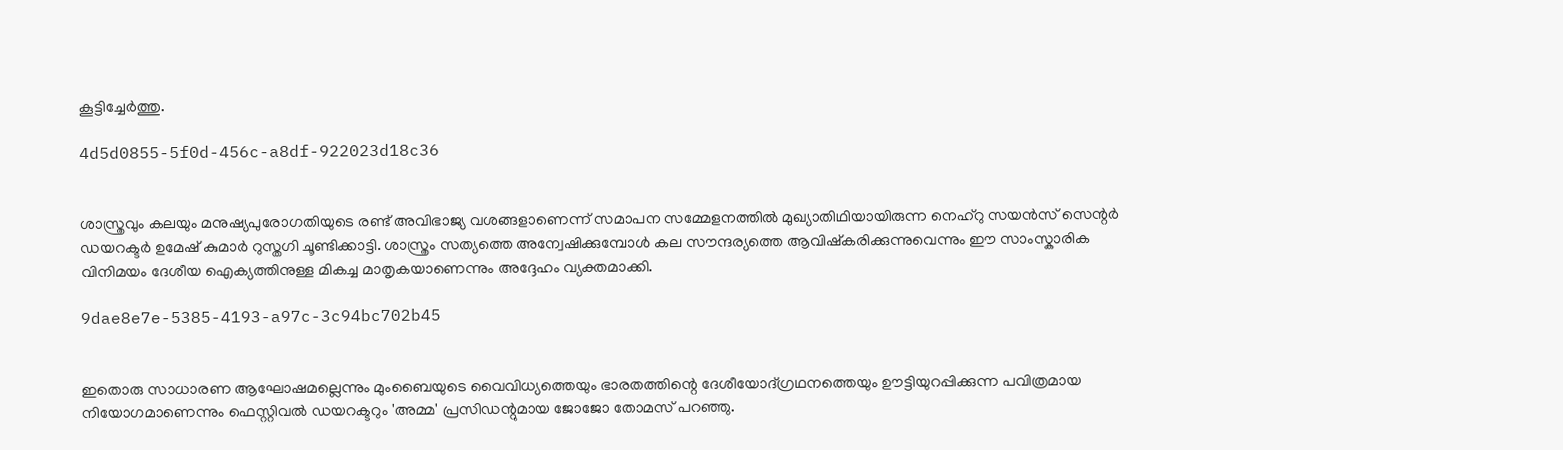കൂട്ടിച്ചേർത്തു.

4d5d0855-5f0d-456c-a8df-922023d18c36


ശാസ്ത്രവും കലയും മനുഷ്യപുരോഗതിയുടെ രണ്ട് അവിഭാജ്യ വശങ്ങളാണെന്ന് സമാപന സമ്മേളനത്തിൽ മുഖ്യാതിഥിയായിരുന്ന നെഹ്‌റു സയൻസ് സെന്റർ ഡയറക്ടർ ഉമേഷ് കുമാർ റുസ്തഗി ചൂണ്ടിക്കാട്ടി. ശാസ്ത്രം സത്യത്തെ അന്വേഷിക്കുമ്പോൾ കല സൗന്ദര്യത്തെ ആവിഷ്കരിക്കുന്നുവെന്നും ഈ സാംസ്കാരിക വിനിമയം ദേശീയ ഐക്യത്തിനുള്ള മികച്ച മാതൃകയാണെന്നും അദ്ദേഹം വ്യക്തമാക്കി.

9dae8e7e-5385-4193-a97c-3c94bc702b45


ഇതൊരു സാധാരണ ആഘോഷമല്ലെന്നും മുംബൈയുടെ വൈവിധ്യത്തെയും ഭാരതത്തിന്റെ ദേശീയോദ്ഗ്രഥനത്തെയും ഊട്ടിയുറപ്പിക്കുന്ന പവിത്രമായ നിയോഗമാണെന്നും ഫെസ്റ്റിവൽ ഡയറക്ടറും 'അമ്മ' പ്രസിഡന്റുമായ ജോജോ തോമസ് പറഞ്ഞു.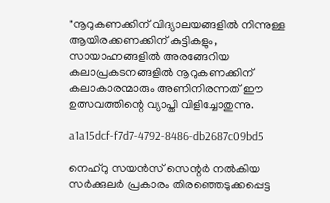"നൂറുകണക്കിന് വിദ്യാലയങ്ങളിൽ നിന്നുള്ള ആയിരക്കണക്കിന് കുട്ടികളും, സായാഹ്നങ്ങളിൽ അരങ്ങേറിയ കലാപ്രകടനങ്ങളിൽ നൂറുകണക്കിന് കലാകാരന്മാരും അണിനിരന്നത് ഈ ഉത്സവത്തിന്റെ വ്യാപ്തി വിളിച്ചോതുന്നു.

a1a15dcf-f7d7-4792-8486-db2687c09bd5

നെഹ്‌റു സയൻസ് സെന്റർ നൽകിയ സർക്കുലർ പ്രകാരം തിരഞ്ഞെടുക്കപ്പെട്ട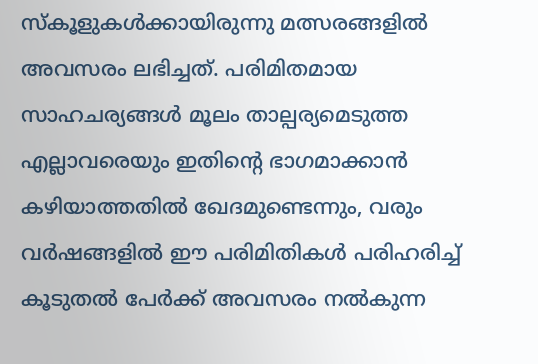സ്കൂളുകൾക്കായിരുന്നു മത്സരങ്ങളിൽ അവസരം ലഭിച്ചത്. പരിമിതമായ സാഹചര്യങ്ങൾ മൂലം താല്പര്യമെടുത്ത എല്ലാവരെയും ഇതിന്റെ ഭാഗമാക്കാൻ കഴിയാത്തതിൽ ഖേദമുണ്ടെന്നും, വരും വർഷങ്ങളിൽ ഈ പരിമിതികൾ പരിഹരിച്ച് കൂടുതൽ പേർക്ക് അവസരം നൽകുന്ന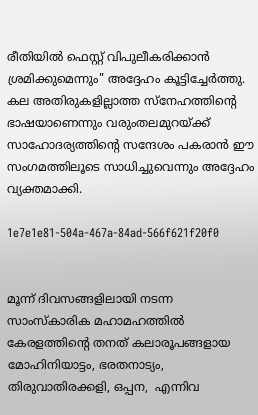രീതിയിൽ ഫെസ്റ്റ് വിപുലീകരിക്കാൻ ശ്രമിക്കുമെന്നും" അദ്ദേഹം കൂട്ടിച്ചേർത്തു. കല അതിരുകളില്ലാത്ത സ്നേഹത്തിന്റെ ഭാഷയാണെന്നും വരുംതലമുറയ്ക്ക് സാഹോദര്യത്തിന്റെ സന്ദേശം പകരാൻ ഈ സംഗമത്തിലൂടെ സാധിച്ചുവെന്നും അദ്ദേഹം വ്യക്തമാക്കി.

1e7e1e81-504a-467a-84ad-566f621f20f0


മൂന്ന് ദിവസങ്ങളിലായി നടന്ന സാംസ്കാരിക മഹാമഹത്തിൽ കേരളത്തിന്റെ തനത് കലാരൂപങ്ങളായ മോഹിനിയാട്ടം, ഭരതനാട്യം, തിരുവാതിരക്കളി, ഒപ്പന,  എന്നിവ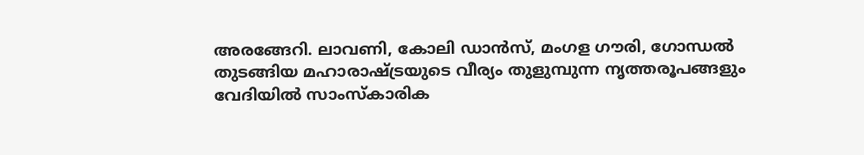അരങ്ങേറി. ലാവണി, കോലി ഡാൻസ്, മംഗള ഗൗരി, ഗോന്ധൽ തുടങ്ങിയ മഹാരാഷ്ട്രയുടെ വീര്യം തുളുമ്പുന്ന നൃത്തരൂപങ്ങളും വേദിയിൽ സാംസ്കാരിക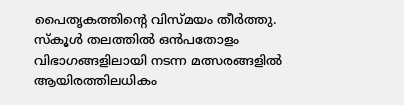പൈതൃകത്തിന്റെ വിസ്മയം തീർത്തു. സ്കൂൾ തലത്തിൽ ഒൻപതോളം വിഭാഗങ്ങളിലായി നടന്ന മത്സരങ്ങളിൽ ആയിരത്തിലധികം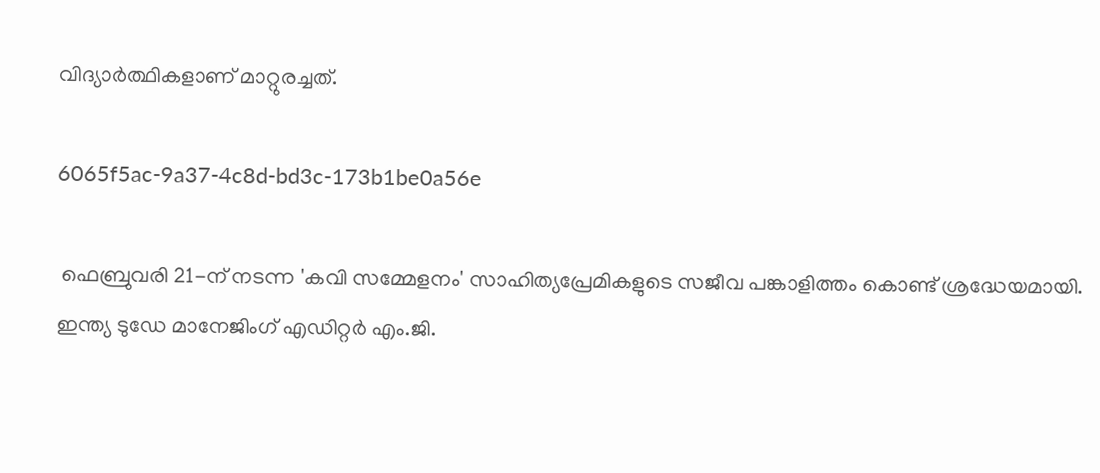വിദ്യാർത്ഥികളാണ് മാറ്റുരച്ചത്.

6065f5ac-9a37-4c8d-bd3c-173b1be0a56e

 ഫെബ്രുവരി 21-ന് നടന്ന 'കവി സമ്മേളനം' സാഹിത്യപ്രേമികളുടെ സജീവ പങ്കാളിത്തം കൊണ്ട് ശ്രദ്ധേയമായി. ഇന്ത്യ ടുഡേ മാനേജിംഗ് എഡിറ്റർ എം.ജി.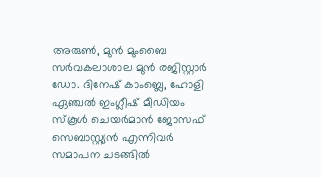അരുൺ, മുൻ മുംബൈ സർവകലാശാല മുൻ രജിസ്റ്റാർ ഡോ. ദിനേഷ് കാംബ്ലെ, ഹോളി ഏഞ്ചൽ ഇംഗ്ലീഷ് മീഡിയം സ്കൂൾ ചെയർമാൻ ജോസഫ് സെബാസ്റ്റ്യൻ എന്നിവർ സമാപന ചടങ്ങിൽ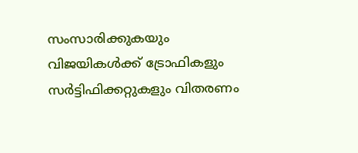സംസാരിക്കുകയും വിജയികൾക്ക് ട്രോഫികളും സർട്ടിഫിക്കറ്റുകളും വിതരണം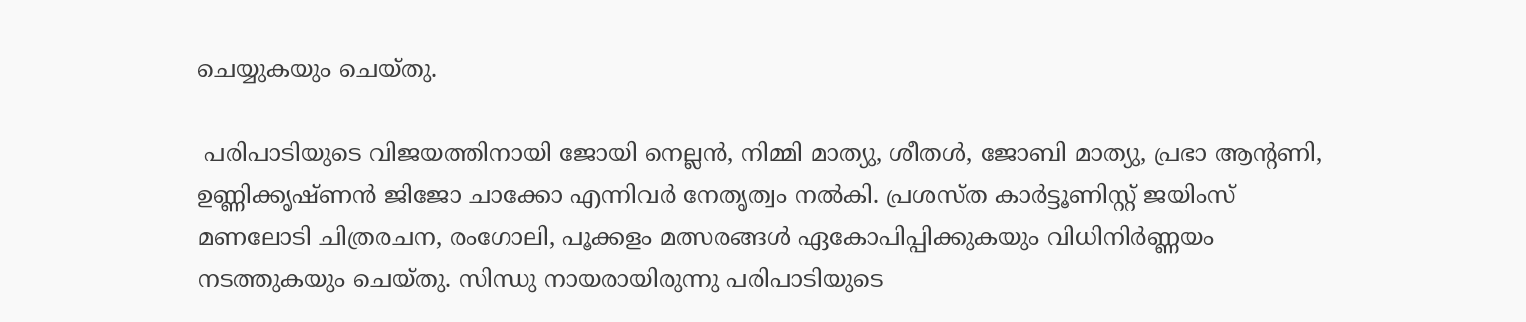ചെയ്യുകയും ചെയ്തു.

 പരിപാടിയുടെ വിജയത്തിനായി ജോയി നെല്ലൻ, നിമ്മി മാത്യു, ശീതൾ, ജോബി മാത്യു, പ്രഭാ ആന്റണി, ഉണ്ണിക്കൃഷ്ണൻ ജിജോ ചാക്കോ എന്നിവർ നേതൃത്വം നൽകി. പ്രശസ്ത കാർട്ടൂണിസ്റ്റ് ജയിംസ് മണലോടി ചിത്രരചന, രംഗോലി, പൂക്കളം മത്സരങ്ങൾ ഏകോപിപ്പിക്കുകയും വിധിനിർണ്ണയം നടത്തുകയും ചെയ്തു. സിന്ധു നായരായിരുന്നു പരിപാടിയുടെ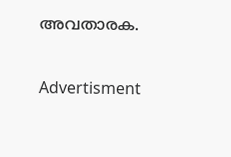അവതാരക.

Advertisment